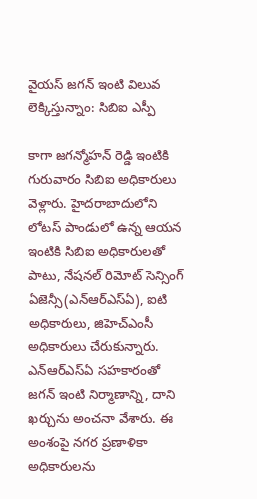వైయస్ జగన్ ఇంటి విలువ లెక్కిస్తున్నాం: సిబిఐ ఎస్పీ

కాగా జగన్మోహన్ రెడ్డి ఇంటికి గురువారం సిబిఐ అధికారులు వెళ్లారు. హైదరాబాదులోని లోటస్ పాండులో ఉన్న ఆయన ఇంటికి సిబిఐ అధికారులతో పాటు, నేషనల్ రిమోట్ సెన్సింగ్ ఏజెన్సీ(ఎన్ఆర్ఎస్ఏ), ఐటి అధికారులు, జిహెచ్ఎంసీ అధికారులు చేరుకున్నారు. ఎన్ఆర్ఎస్ఏ సహకారంతో జగన్ ఇంటి నిర్మాణాన్ని, దాని ఖర్చును అంచనా వేశారు. ఈ అంశంపై నగర ప్రణాళికా అధికారులను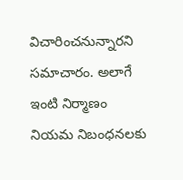విచారించనున్నారని సమాచారం. అలాగే ఇంటి నిర్మాణం నియమ నిబంధనలకు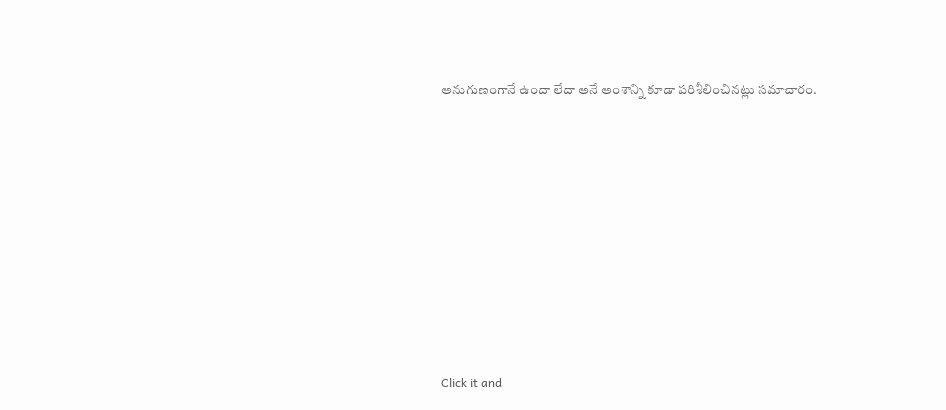అనుగుణంగానే ఉందా లేదా అనే అంశాన్ని కూడా పరిశీలించినట్లు సమాచారం.












Click it and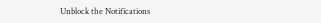Unblock the Notifications